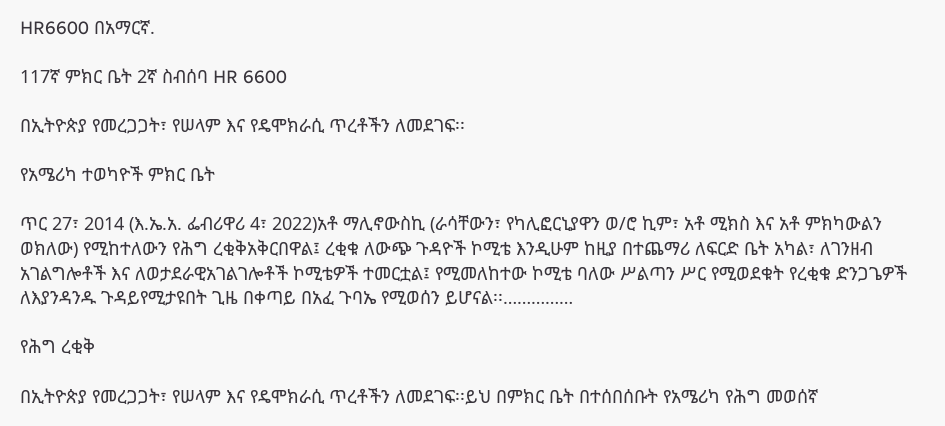HR6600 በአማርኛ.

117ኛ ምክር ቤት 2ኛ ስብሰባ HR 6600

በኢትዮጵያ የመረጋጋት፣ የሠላም እና የዴሞክራሲ ጥረቶችን ለመደገፍ፡፡

የአሜሪካ ተወካዮች ምክር ቤት

ጥር 27፣ 2014 (እ.ኤ.አ. ፌብሪዋሪ 4፣ 2022)አቶ ማሊኖውስኪ (ራሳቸውን፣ የካሊፎርኒያዋን ወ/ሮ ኪም፣ አቶ ሚክስ እና አቶ ምክካውልን ወክለው) የሚከተለውን የሕግ ረቂቅአቅርበዋል፤ ረቂቁ ለውጭ ጉዳዮች ኮሚቴ እንዲሁም ከዚያ በተጨማሪ ለፍርድ ቤት አካል፣ ለገንዘብ አገልግሎቶች እና ለወታደራዊአገልገሎቶች ኮሚቴዎች ተመርቷል፤ የሚመለከተው ኮሚቴ ባለው ሥልጣን ሥር የሚወደቁት የረቂቁ ድንጋጌዎች ለእያንዳንዱ ጉዳይየሚታዩበት ጊዜ በቀጣይ በአፈ ጉባኤ የሚወሰን ይሆናል፡፡……………

የሕግ ረቂቅ

በኢትዮጵያ የመረጋጋት፣ የሠላም እና የዴሞክራሲ ጥረቶችን ለመደገፍ፡፡ይህ በምክር ቤት በተሰበሰቡት የአሜሪካ የሕግ መወሰኛ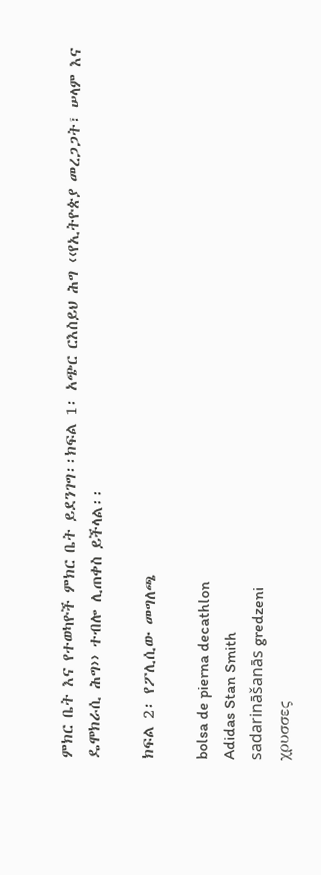ምክር ቤት እና የተወካዮች ምክር ቤት ይደንገግ፡፡ክፍል 1፡ አጭር ርእስይህ ሕግ ‹‹የኢትዮጵያ መረጋጋት፣ ሠላም እና ዴሞክራሲ ሕግ›› ተብሎ ሊጠቀስ ይችላል፡፡

ክፍል 2፡ የፖሊሲው መግለጫ

bolsa de pierna decathlon
Adidas Stan Smith
sadarināšanās gredzeni
χρυσσες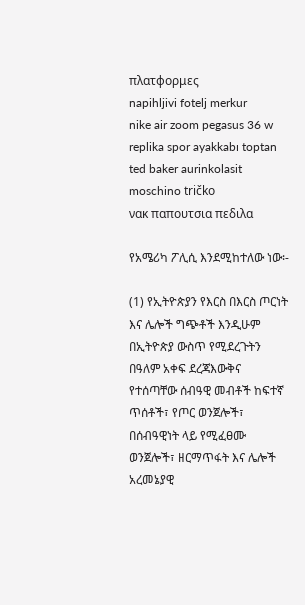πλατφορμες
napihljivi fotelj merkur
nike air zoom pegasus 36 w
replika spor ayakkabı toptan
ted baker aurinkolasit
moschino tričko
νακ παπουτσια πεδιλα

የአሜሪካ ፖሊሲ እንደሚከተለው ነው፡-

(1) የኢትዮጵያን የእርስ በእርስ ጦርነት እና ሌሎች ግጭቶች እንዲሁም በኢትዮጵያ ውስጥ የሚደረጉትን በዓለም አቀፍ ደረጃእውቅና የተሰጣቸው ሰብዓዊ መብቶች ከፍተኛ ጥሰቶች፣ የጦር ወንጀሎች፣ በሰብዓዊነት ላይ የሚፈፀሙ ወንጀሎች፣ ዘርማጥፋት እና ሌሎች አረመኔያዊ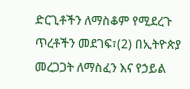ድርጊቶችን ለማስቆም የሚደረጉ ጥረቶችን መደገፍ፣(2) በኢትዮጵያ መረጋጋት ለማስፈን እና የኃይል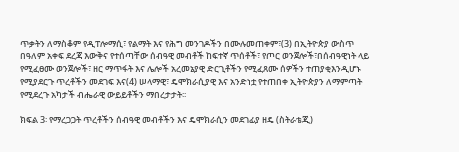ጥቃትን ለማስቆም የዲፐሎማሲ፣ የልማት እና የሕግ መንገዶችን በሙሉመጠቀም፣(3) በኢትዮጵያ ውስጥ በዓለም አቀፍ ደረጃ እውቅና የተሰጣቸው ሰብዓዊ መብቶች ከፍተኛ ጥሰቶች፣ የጦር ወንጀሎች፣በሰብዓዊነት ላይ የሚፈፀሙ ወንጀሎች፣ ዘር ማጥፋት እና ሌሎች አረመኔያዊ ድርጊቶችን የሚፈጸሙ ሰዎችን ተጠያቂእንዲሆኑ የሚያደርጉ ጥረቶችን መደገፍ እና(4) ሠላማዊ፣ ዴሞክራሲያዊ እና አንድነቷ የተጠበቀ ኢትዮጵያን ለማምጣት የሚደረጉ አካታች ብሔራዊ ውይይቶችን ማበረታታት፡፡

ክፍል 3፡ የማረጋጋት ጥረቶችን ሰብዓዊ መብቶችን እና ዴሞክራሲን መደገፊያ ዘዴ (ስትራቴጂ)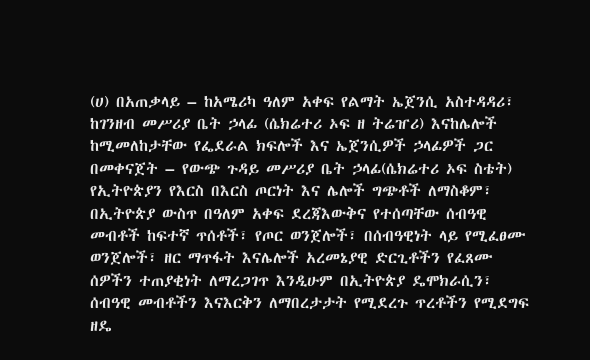(ሀ) በአጠቃላይ – ከአሜሪካ ዓለም አቀፍ የልማት ኤጀንሲ አስተዳዳሪ፣ ከገንዘብ መሥሪያ ቤት ኃላፊ (ሴክሬተሪ ኦፍ ዘ ትሬዠሪ) እናከሌሎች ከሚመለከታቸው የፌደራል ክፍሎች እና ኤጀንሲዎች ኃላፊዎች ጋር በመቀናጀት – የውጭ ጉዳይ መሥሪያ ቤት ኃላፊ(ሴክሬተሪ ኦፍ ስቴት) የኢትዮጵያን የእርስ በእርስ ጦርነት እና ሌሎች ግጭቶች ለማስቆም፣ በኢትዮጵያ ውስጥ በዓለም አቀፍ ደረጃእውቅና የተሰጣቸው ሰብዓዊ መብቶች ከፍተኛ ጥሰቶች፣ የጦር ወንጀሎች፣ በሰብዓዊነት ላይ የሚፈፀሙ ወንጀሎች፣ ዘር ማጥፋት እናሌሎች አረመኔያዊ ድርጊቶችን የፈጸሙ ሰዎችን ተጠያቂነት ለማረጋገጥ እንዲሁም በኢትዮጵያ ዴሞክራሲን፣ ሰብዓዊ መብቶችን እናእርቅን ለማበረታታት የሚደረጉ ጥረቶችን የሚደግፍ ዘዴ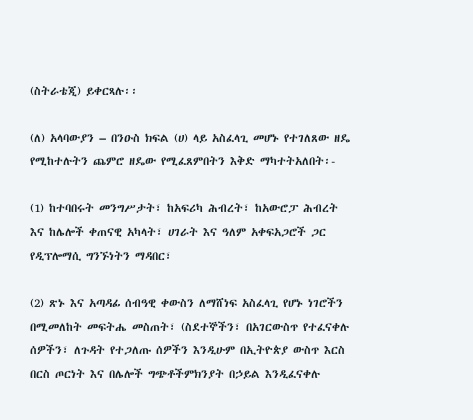(ስትራቴጂ) ይቀርጻሉ፡፡

(ለ) አላባውያን – በንዑስ ክፍል (ሀ) ላይ አስፈላጊ መሆኑ የተገለጸው ዘዴ የሚከተሉትን ጨምሮ ዘዴው የሚፈጸምበትን እቅድ ማካተትአለበት፡-

(1) ከተባበሩት መንግሥታት፣ ከአፍሪካ ሕብረት፣ ከአውሮፓ ሕብረት እና ከሌሎች ቀጠናዊ አካላት፣ ሀገራት እና ዓለም አቀፍአጋሮች ጋር የዲፕሎማሲ ግንኙነትን ማዳበር፣

(2) ጽኑ እና አጣዳፊ ሰብዓዊ ቀውስን ለማሸነፍ አስፈላጊ የሆኑ ነገሮችን በሚመለከት መፍትሔ መስጠት፣ (ስደተኞችን፣ በአገርውስጥ የተፈናቀሉ ሰዎችን፣ ለጉዳት የተጋለጡ ሰዎችን እንዲሁም በኢትዮጵያ ውስጥ እርስ በርስ ጦርነት እና በሌሎች ግጭቶችምክንያት በኃይል እንዲፈናቀሉ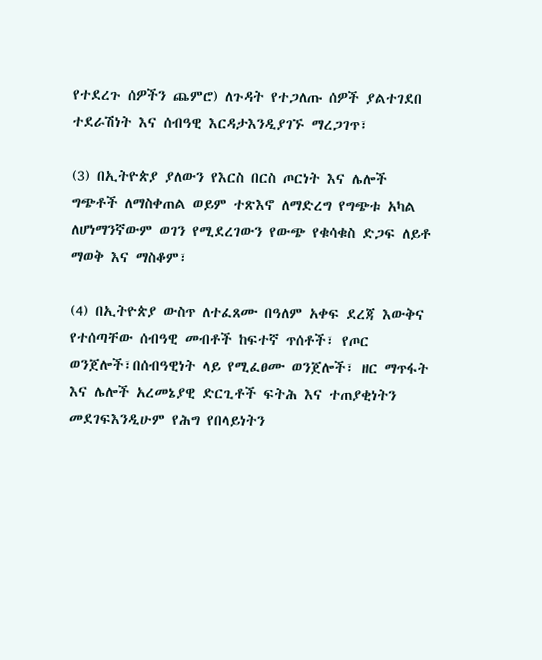የተደረጉ ሰዎችን ጨምሮ) ለጉዳት የተጋለጡ ሰዎች ያልተገደበ ተደራሽነት እና ሰብዓዊ እርዳታእንዲያገኙ ማረጋገጥ፣

(3) በኢትዮጵያ ያለውን የእርስ በርስ ጦርነት እና ሌሎች ግጭቶች ለማስቀጠል ወይም ተጽእኖ ለማድረግ የግጭቱ አካል ለሆነማንኛውም ወገን የሚደረገውን የውጭ የቁሳቁስ ድጋፍ ለይቶ ማወቅ እና ማስቆም፣

(4) በኢትዮጵያ ውስጥ ለተፈጸሙ በዓለም አቀፍ ደረጃ እውቅና የተሰጣቸው ሰብዓዊ መብቶች ከፍተኛ ጥሰቶች፣ የጦር ወንጀሎች፣በሰብዓዊነት ላይ የሚፈፀሙ ወንጀሎች፣ ዘር ማጥፋት እና ሌሎች አረመኔያዊ ድርጊቶች ፍትሕ እና ተጠያቂነትን መደገፍእንዲሁም የሕግ የበላይነትን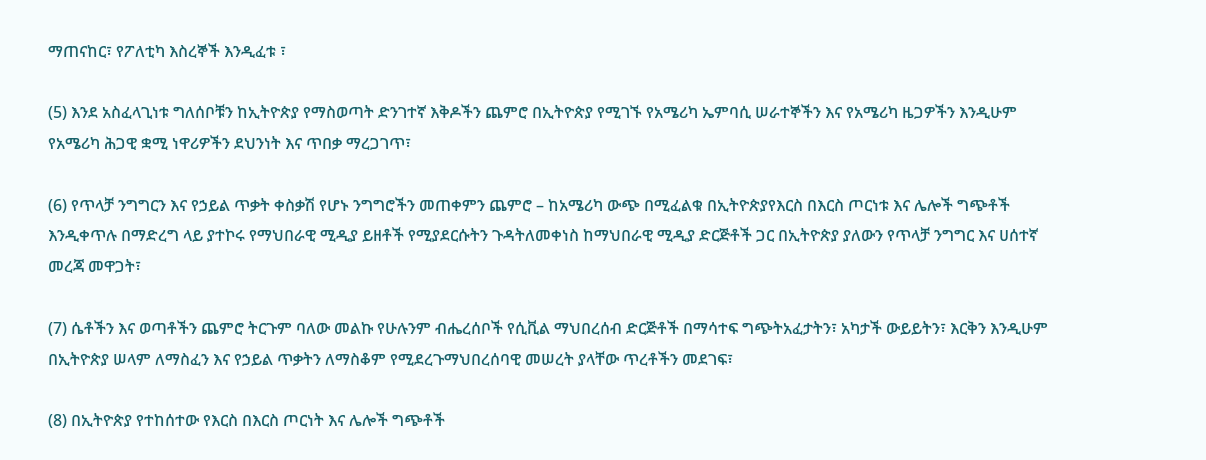ማጠናከር፣ የፖለቲካ እስረኞች እንዲፈቱ ፣

(5) እንደ አስፈላጊነቱ ግለሰቦቹን ከኢትዮጵያ የማስወጣት ድንገተኛ እቅዶችን ጨምሮ በኢትዮጵያ የሚገኙ የአሜሪካ ኤምባሲ ሠራተኞችን እና የአሜሪካ ዜጋዎችን እንዲሁም የአሜሪካ ሕጋዊ ቋሚ ነዋሪዎችን ደህንነት እና ጥበቃ ማረጋገጥ፣

(6) የጥላቻ ንግግርን እና የኃይል ጥቃት ቀስቃሽ የሆኑ ንግግሮችን መጠቀምን ጨምሮ – ከአሜሪካ ውጭ በሚፈልቁ በኢትዮጵያየእርስ በእርስ ጦርነቱ እና ሌሎች ግጭቶች እንዲቀጥሉ በማድረግ ላይ ያተኮሩ የማህበራዊ ሚዲያ ይዘቶች የሚያደርሱትን ጉዳትለመቀነስ ከማህበራዊ ሚዲያ ድርጅቶች ጋር በኢትዮጵያ ያለውን የጥላቻ ንግግር እና ሀሰተኛ መረጃ መዋጋት፣

(7) ሴቶችን እና ወጣቶችን ጨምሮ ትርጉም ባለው መልኩ የሁሉንም ብሔረሰቦች የሲቪል ማህበረሰብ ድርጅቶች በማሳተፍ ግጭትአፈታትን፣ አካታች ውይይትን፣ እርቅን እንዲሁም በኢትዮጵያ ሠላም ለማስፈን እና የኃይል ጥቃትን ለማስቆም የሚደረጉማህበረሰባዊ መሠረት ያላቸው ጥረቶችን መደገፍ፣

(8) በኢትዮጵያ የተከሰተው የእርስ በእርስ ጦርነት እና ሌሎች ግጭቶች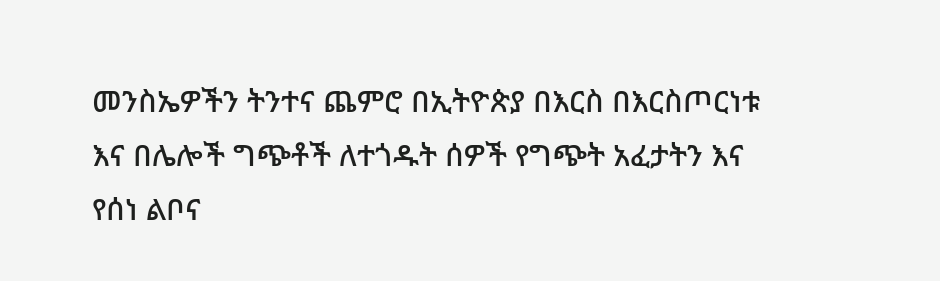መንስኤዎችን ትንተና ጨምሮ በኢትዮጵያ በእርስ በእርስጦርነቱ እና በሌሎች ግጭቶች ለተጎዱት ሰዎች የግጭት አፈታትን እና የሰነ ልቦና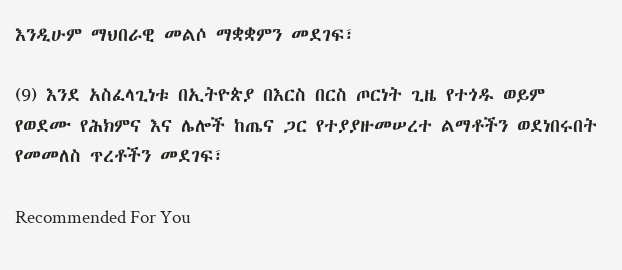እንዲሁም ማህበራዊ መልሶ ማቋቋምን መደገፍ፣

(9) እንደ አስፈላጊነቱ በኢትዮጵያ በእርስ በርስ ጦርነት ጊዜ የተጎዱ ወይም የወደሙ የሕክምና እና ሌሎች ከጤና ጋር የተያያዙመሠረተ ልማቶችን ወደነበሩበት የመመለስ ጥረቶችን መደገፍ፣

Recommended For You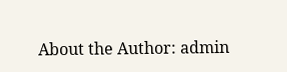About the Author: admin